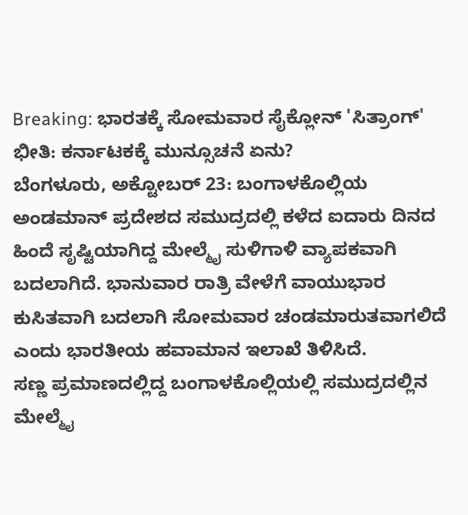Breaking: ಭಾರತಕ್ಕೆ ಸೋಮವಾರ ಸೈಕ್ಲೋನ್ 'ಸಿತ್ರಾಂಗ್' ಭೀತಿ: ಕರ್ನಾಟಕಕ್ಕೆ ಮುನ್ಸೂಚನೆ ಏನು?
ಬೆಂಗಳೂರು, ಅಕ್ಟೋಬರ್ 23: ಬಂಗಾಳಕೊಲ್ಲಿಯ ಅಂಡಮಾನ್ ಪ್ರದೇಶದ ಸಮುದ್ರದಲ್ಲಿ ಕಳೆದ ಐದಾರು ದಿನದ ಹಿಂದೆ ಸೃಷ್ಟಿಯಾಗಿದ್ದ ಮೇಲ್ಮೈ ಸುಳಿಗಾಳಿ ವ್ಯಾಪಕವಾಗಿ ಬದಲಾಗಿದೆ. ಭಾನುವಾರ ರಾತ್ರಿ ವೇಳೆಗೆ ವಾಯುಭಾರ ಕುಸಿತವಾಗಿ ಬದಲಾಗಿ ಸೋಮವಾರ ಚಂಡಮಾರುತವಾಗಲಿದೆ ಎಂದು ಭಾರತೀಯ ಹವಾಮಾನ ಇಲಾಖೆ ತಿಳಿಸಿದೆ.
ಸಣ್ಣ ಪ್ರಮಾಣದಲ್ಲಿದ್ದ ಬಂಗಾಳಕೊಲ್ಲಿಯಲ್ಲಿ ಸಮುದ್ರದಲ್ಲಿನ ಮೇಲ್ಮೈ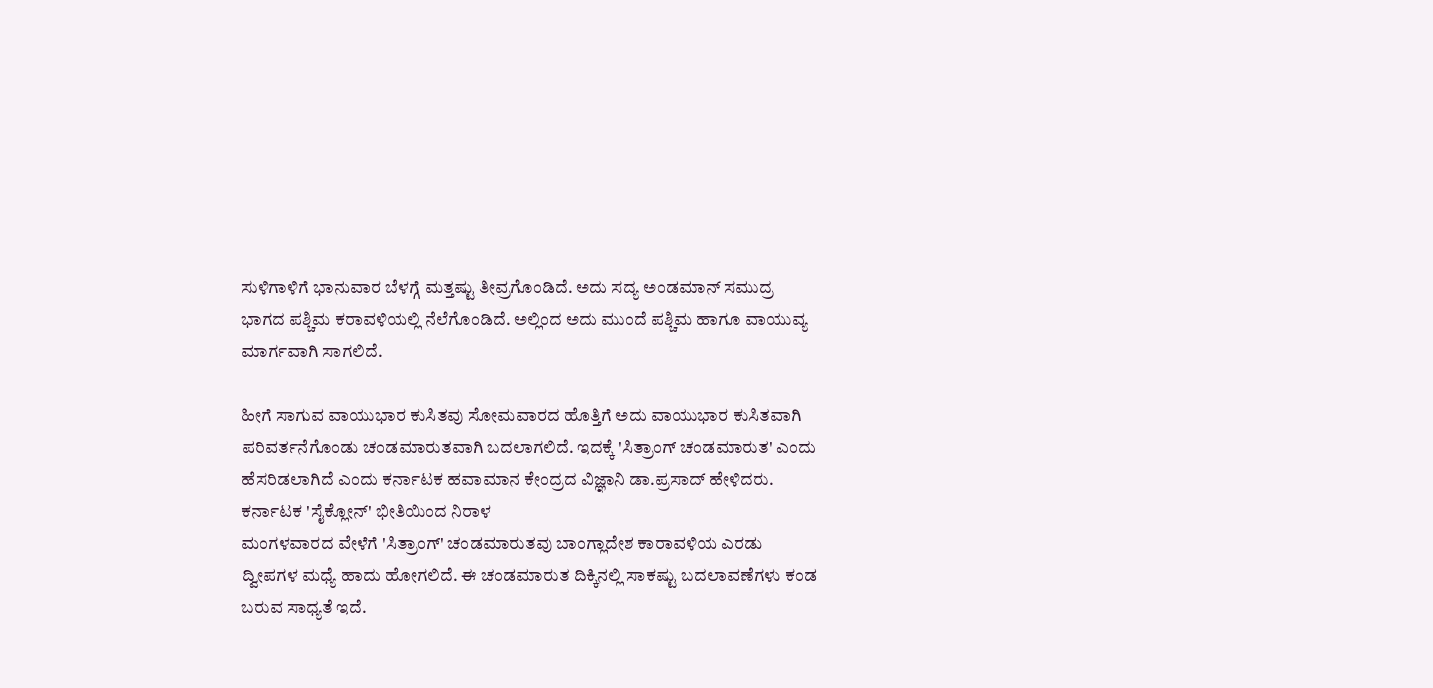ಸುಳಿಗಾಳಿಗೆ ಭಾನುವಾರ ಬೆಳಗ್ಗೆ ಮತ್ತಷ್ಟು ತೀವ್ರಗೊಂಡಿದೆ. ಅದು ಸದ್ಯ ಅಂಡಮಾನ್ ಸಮುದ್ರ ಭಾಗದ ಪಶ್ಚಿಮ ಕರಾವಳಿಯಲ್ಲಿ ನೆಲೆಗೊಂಡಿದೆ. ಅಲ್ಲಿಂದ ಅದು ಮುಂದೆ ಪಶ್ಚಿಮ ಹಾಗೂ ವಾಯುವ್ಯ ಮಾರ್ಗವಾಗಿ ಸಾಗಲಿದೆ.

ಹೀಗೆ ಸಾಗುವ ವಾಯುಭಾರ ಕುಸಿತವು ಸೋಮವಾರದ ಹೊತ್ತಿಗೆ ಅದು ವಾಯುಭಾರ ಕುಸಿತವಾಗಿ ಪರಿವರ್ತನೆಗೊಂಡು ಚಂಡಮಾರುತವಾಗಿ ಬದಲಾಗಲಿದೆ. ಇದಕ್ಕೆ 'ಸಿತ್ರಾಂಗ್ ಚಂಡಮಾರುತ' ಎಂದು ಹೆಸರಿಡಲಾಗಿದೆ ಎಂದು ಕರ್ನಾಟಕ ಹವಾಮಾನ ಕೇಂದ್ರದ ವಿಜ್ಞಾನಿ ಡಾ.ಪ್ರಸಾದ್ ಹೇಳಿದರು.
ಕರ್ನಾಟಕ 'ಸೈಕ್ಲೋನ್' ಭೀತಿಯಿಂದ ನಿರಾಳ
ಮಂಗಳವಾರದ ವೇಳೆಗೆ 'ಸಿತ್ರಾಂಗ್' ಚಂಡಮಾರುತವು ಬಾಂಗ್ಲಾದೇಶ ಕಾರಾವಳಿಯ ಎರಡು ದ್ವೀಪಗಳ ಮಧ್ಯೆ ಹಾದು ಹೋಗಲಿದೆ. ಈ ಚಂಡಮಾರುತ ದಿಕ್ಕಿನಲ್ಲಿ ಸಾಕಷ್ಟು ಬದಲಾವಣೆಗಳು ಕಂಡ ಬರುವ ಸಾಧ್ಯತೆ ಇದೆ.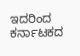ಇದರಿಂದ ಕರ್ನಾಟಕದ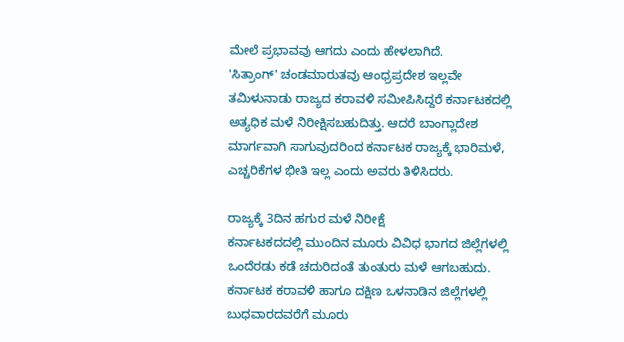ಮೇಲೆ ಪ್ರಭಾವವು ಆಗದು ಎಂದು ಹೇಳಲಾಗಿದೆ.
'ಸಿತ್ರಾಂಗ್' ಚಂಡಮಾರುತವು ಆಂಧ್ರಪ್ರದೇಶ ಇಲ್ಲವೇ ತಮಿಳುನಾಡು ರಾಜ್ಯದ ಕರಾವಳಿ ಸಮೀಪಿಸಿದ್ದರೆ ಕರ್ನಾಟಕದಲ್ಲಿ ಅತ್ಯಧಿಕ ಮಳೆ ನಿರೀಕ್ಷಿಸಬಹುದಿತ್ತು. ಆದರೆ ಬಾಂಗ್ಲಾದೇಶ ಮಾರ್ಗವಾಗಿ ಸಾಗುವುದರಿಂದ ಕರ್ನಾಟಕ ರಾಜ್ಯಕ್ಕೆ ಭಾರಿಮಳೆ, ಎಚ್ಚರಿಕೆಗಳ ಭೀತಿ ಇಲ್ಲ ಎಂದು ಅವರು ತಿಳಿಸಿದರು.

ರಾಜ್ಯಕ್ಕೆ 3ದಿನ ಹಗುರ ಮಳೆ ನಿರೀಕ್ಷೆ
ಕರ್ನಾಟಕದದಲ್ಲಿ ಮುಂದಿನ ಮೂರು ವಿವಿಧ ಭಾಗದ ಜಿಲ್ಲೆಗಳಲ್ಲಿ ಒಂದೆರಡು ಕಡೆ ಚದುರಿದಂತೆ ತುಂತುರು ಮಳೆ ಆಗಬಹುದು. ಕರ್ನಾಟಕ ಕರಾವಳಿ ಹಾಗೂ ದಕ್ಷಿಣ ಒಳನಾಡಿನ ಜಿಲ್ಲೆಗಳಲ್ಲಿ ಬುಧವಾರದವರೆಗೆ ಮೂರು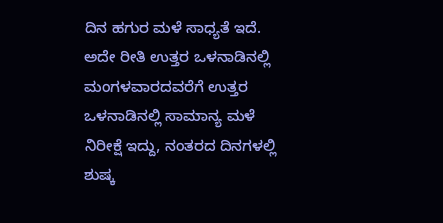ದಿನ ಹಗುರ ಮಳೆ ಸಾಧ್ಯತೆ ಇದೆ. ಅದೇ ರೀತಿ ಉತ್ತರ ಒಳನಾಡಿನಲ್ಲಿ ಮಂಗಳವಾರದವರೆಗೆ ಉತ್ತರ ಒಳನಾಡಿನಲ್ಲಿ ಸಾಮಾನ್ಯ ಮಳೆ ನಿರೀಕ್ಷೆ ಇದ್ದು, ನಂತರದ ದಿನಗಳಲ್ಲಿ ಶುಷ್ಕ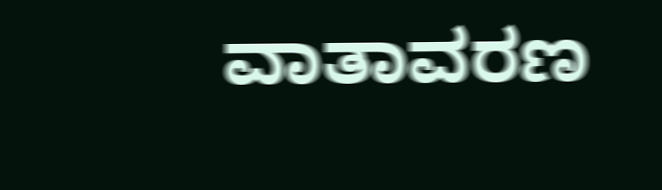ವಾತಾವರಣ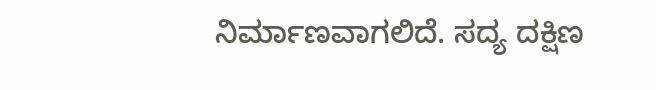ನಿರ್ಮಾಣವಾಗಲಿದೆ. ಸದ್ಯ ದಕ್ಷಿಣ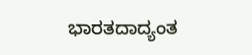ಭಾರತದಾದ್ಯಂತ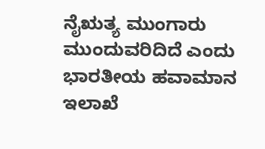ನೈಋತ್ಯ ಮುಂಗಾರು ಮುಂದುವರಿದಿದೆ ಎಂದು ಭಾರತೀಯ ಹವಾಮಾನ ಇಲಾಖೆ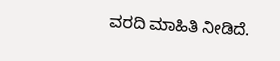ವರದಿ ಮಾಹಿತಿ ನೀಡಿದೆ.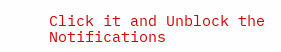Click it and Unblock the Notifications